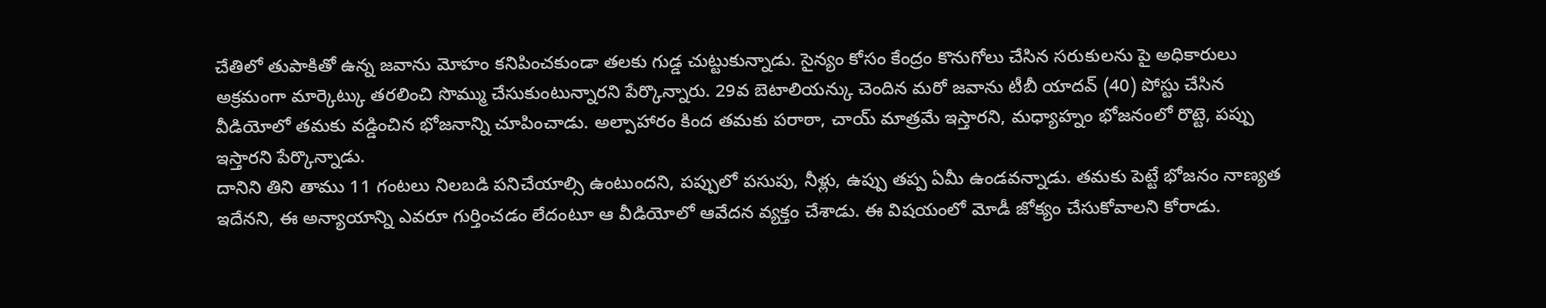చేతిలో తుపాకితో ఉన్న జవాను మోహం కనిపించకుండా తలకు గుడ్డ చుట్టుకున్నాడు. సైన్యం కోసం కేంద్రం కొనుగోలు చేసిన సరుకులను పై అధికారులు అక్రమంగా మార్కెట్కు తరలించి సొమ్ము చేసుకుంటున్నారని పేర్కొన్నారు. 29వ బెటాలియన్కు చెందిన మరో జవాను టీబీ యాదవ్ (40) పోస్టు చేసిన వీడియోలో తమకు వడ్డించిన భోజనాన్ని చూపించాడు. అల్పాహారం కింద తమకు పరాఠా, చాయ్ మాత్రమే ఇస్తారని, మధ్యాహ్నం భోజనంలో రొట్టె, పప్పు ఇస్తారని పేర్కొన్నాడు.
దానిని తిని తాము 11 గంటలు నిలబడి పనిచేయాల్సి ఉంటుందని, పప్పులో పసుపు, నీళ్లు, ఉప్పు తప్ప ఏమీ ఉండవన్నాడు. తమకు పెట్టే భోజనం నాణ్యత ఇదేనని, ఈ అన్యాయాన్ని ఎవరూ గుర్తించడం లేదంటూ ఆ వీడియోలో ఆవేదన వ్యక్తం చేశాడు. ఈ విషయంలో మోడీ జోక్యం చేసుకోవాలని కోరాడు.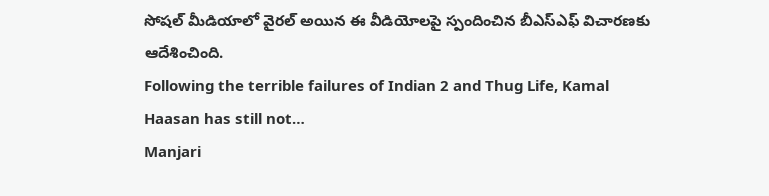సోషల్ మీడియాలో వైరల్ అయిన ఈ వీడియోలపై స్పందించిన బీఎస్ఎఫ్ విచారణకు ఆదేశించింది.
Following the terrible failures of Indian 2 and Thug Life, Kamal Haasan has still not…
Manjari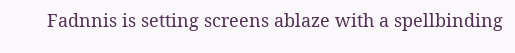Fadnnis is setting screens ablaze with a spellbinding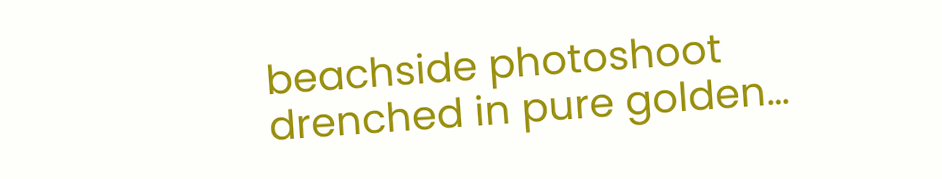beachside photoshoot drenched in pure golden…